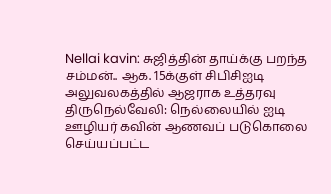Nellai kavin: சுஜித்தின் தாய்க்கு பறந்த சம்மன்.. ஆக. 15க்குள் சிபிசிஐடி அலுவலகத்தில் ஆஜராக உத்தரவு
திருநெல்வேலி: நெல்லையில் ஐடி ஊழியர் கவின் ஆணவப் படுகொலை செய்யப்பட்ட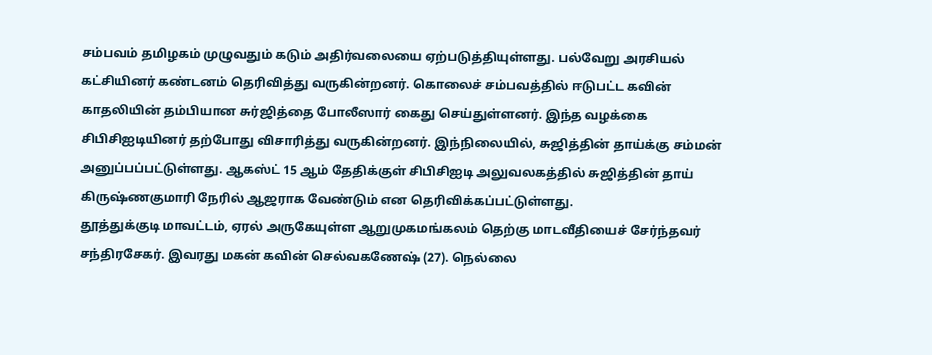சம்பவம் தமிழகம் முழுவதும் கடும் அதிர்வலையை ஏற்படுத்தியுள்ளது. பல்வேறு அரசியல் கட்சியினர் கண்டனம் தெரிவித்து வருகின்றனர். கொலைச் சம்பவத்தில் ஈடுபட்ட கவின் காதலியின் தம்பியான சுர்ஜித்தை போலீஸார் கைது செய்துள்ளனர். இந்த வழக்கை சிபிசிஐடியினர் தற்போது விசாரித்து வருகின்றனர். இந்நிலையில், சுஜித்தின் தாய்க்கு சம்மன் அனுப்பப்பட்டுள்ளது. ஆகஸ்ட் 15 ஆம் தேதிக்குள் சிபிசிஐடி அலுவலகத்தில் சுஜித்தின் தாய் கிருஷ்ணகுமாரி நேரில் ஆஜராக வேண்டும் என தெரிவிக்கப்பட்டுள்ளது.
தூத்துக்குடி மாவட்டம், ஏரல் அருகேயுள்ள ஆறுமுகமங்கலம் தெற்கு மாடவீதியைச் சேர்ந்தவர் சந்திரசேகர். இவரது மகன் கவின் செல்வகணேஷ் (27). நெல்லை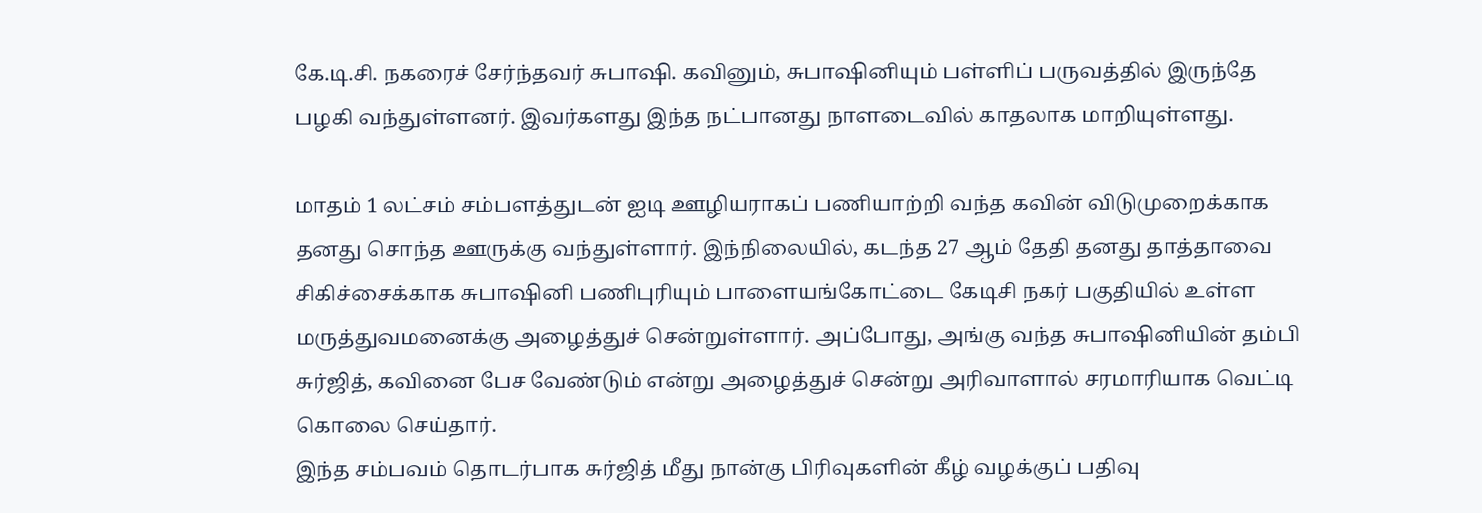கே.டி.சி. நகரைச் சேர்ந்தவர் சுபாஷி. கவினும், சுபாஷினியும் பள்ளிப் பருவத்தில் இருந்தே பழகி வந்துள்ளனர். இவர்களது இந்த நட்பானது நாளடைவில் காதலாக மாறியுள்ளது.

மாதம் 1 லட்சம் சம்பளத்துடன் ஐடி ஊழியராகப் பணியாற்றி வந்த கவின் விடுமுறைக்காக தனது சொந்த ஊருக்கு வந்துள்ளார். இந்நிலையில், கடந்த 27 ஆம் தேதி தனது தாத்தாவை சிகிச்சைக்காக சுபாஷினி பணிபுரியும் பாளையங்கோட்டை கேடிசி நகர் பகுதியில் உள்ள மருத்துவமனைக்கு அழைத்துச் சென்றுள்ளார். அப்போது, அங்கு வந்த சுபாஷினியின் தம்பி சுர்ஜித், கவினை பேச வேண்டும் என்று அழைத்துச் சென்று அரிவாளால் சரமாரியாக வெட்டி கொலை செய்தார்.
இந்த சம்பவம் தொடர்பாக சுர்ஜித் மீது நான்கு பிரிவுகளின் கீழ் வழக்குப் பதிவு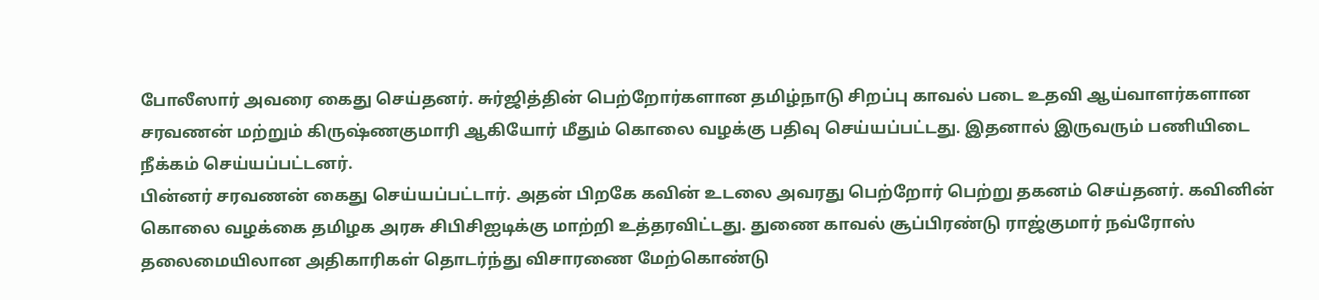போலீஸார் அவரை கைது செய்தனர். சுர்ஜித்தின் பெற்றோர்களான தமிழ்நாடு சிறப்பு காவல் படை உதவி ஆய்வாளர்களான சரவணன் மற்றும் கிருஷ்ணகுமாரி ஆகியோர் மீதும் கொலை வழக்கு பதிவு செய்யப்பட்டது. இதனால் இருவரும் பணியிடை நீக்கம் செய்யப்பட்டனர்.
பின்னர் சரவணன் கைது செய்யப்பட்டார். அதன் பிறகே கவின் உடலை அவரது பெற்றோர் பெற்று தகனம் செய்தனர். கவினின் கொலை வழக்கை தமிழக அரசு சிபிசிஐடிக்கு மாற்றி உத்தரவிட்டது. துணை காவல் சூப்பிரண்டு ராஜ்குமார் நவ்ரோஸ் தலைமையிலான அதிகாரிகள் தொடர்ந்து விசாரணை மேற்கொண்டு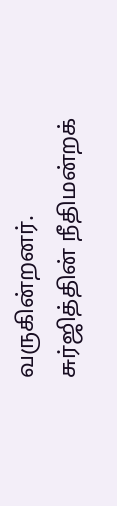வருகின்றனர்.
சுர்ஜித்தின் நீதிமன்றக்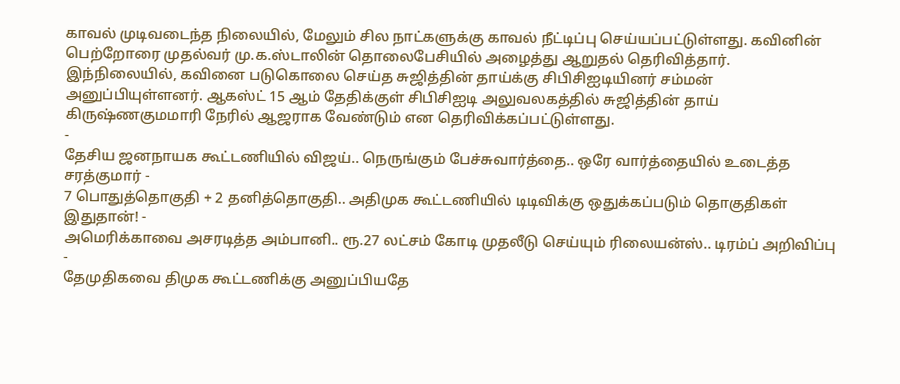காவல் முடிவடைந்த நிலையில், மேலும் சில நாட்களுக்கு காவல் நீட்டிப்பு செய்யப்பட்டுள்ளது. கவினின் பெற்றோரை முதல்வர் மு.க.ஸ்டாலின் தொலைபேசியில் அழைத்து ஆறுதல் தெரிவித்தார். இந்நிலையில், கவினை படுகொலை செய்த சுஜித்தின் தாய்க்கு சிபிசிஐடியினர் சம்மன் அனுப்பியுள்ளனர். ஆகஸ்ட் 15 ஆம் தேதிக்குள் சிபிசிஐடி அலுவலகத்தில் சுஜித்தின் தாய் கிருஷ்ணகுமமாரி நேரில் ஆஜராக வேண்டும் என தெரிவிக்கப்பட்டுள்ளது.
-
தேசிய ஜனநாயக கூட்டணியில் விஜய்.. நெருங்கும் பேச்சுவார்த்தை.. ஒரே வார்த்தையில் உடைத்த சரத்குமார் -
7 பொதுத்தொகுதி + 2 தனித்தொகுதி.. அதிமுக கூட்டணியில் டிடிவிக்கு ஒதுக்கப்படும் தொகுதிகள் இதுதான்! -
அமெரிக்காவை அசரடித்த அம்பானி.. ரூ.27 லட்சம் கோடி முதலீடு செய்யும் ரிலையன்ஸ்.. டிரம்ப் அறிவிப்பு -
தேமுதிகவை திமுக கூட்டணிக்கு அனுப்பியதே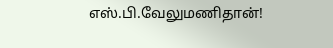எஸ்.பி.வேலுமணிதான்!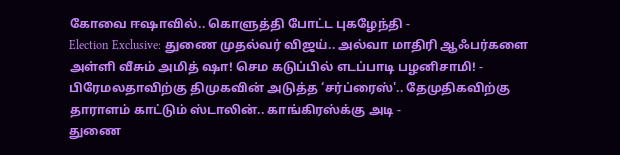கோவை ஈஷாவில்.. கொளுத்தி போட்ட புகழேந்தி -
Election Exclusive: துணை முதல்வர் விஜய்.. அல்வா மாதிரி ஆஃபர்களை அள்ளி வீசும் அமித் ஷா! செம கடுப்பில் எடப்பாடி பழனிசாமி! -
பிரேமலதாவிற்கு திமுகவின் அடுத்த ‘சர்ப்ரைஸ்'.. தேமுதிகவிற்கு தாராளம் காட்டும் ஸ்டாலின்.. காங்கிரஸ்க்கு அடி -
துணை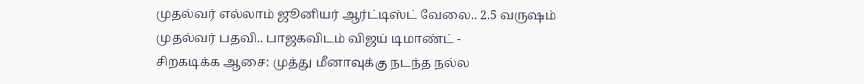முதல்வர் எல்லாம் ஜூனியர் ஆர்ட்டிஸ்ட் வேலை.. 2.5 வருஷம் முதல்வர் பதவி.. பாஜகவிடம் விஜய் டிமாண்ட் -
சிறகடிக்க ஆசை: முத்து மீனாவுக்கு நடந்த நல்ல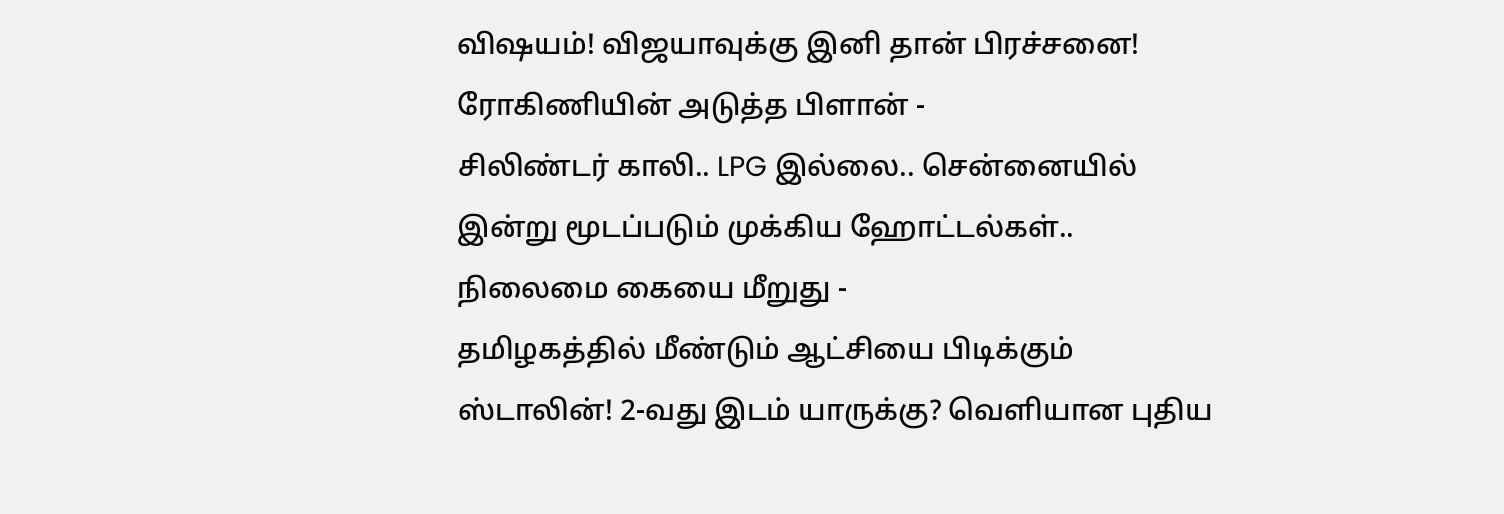விஷயம்! விஜயாவுக்கு இனி தான் பிரச்சனை! ரோகிணியின் அடுத்த பிளான் -
சிலிண்டர் காலி.. LPG இல்லை.. சென்னையில் இன்று மூடப்படும் முக்கிய ஹோட்டல்கள்.. நிலைமை கையை மீறுது -
தமிழகத்தில் மீண்டும் ஆட்சியை பிடிக்கும் ஸ்டாலின்! 2-வது இடம் யாருக்கு? வெளியான புதிய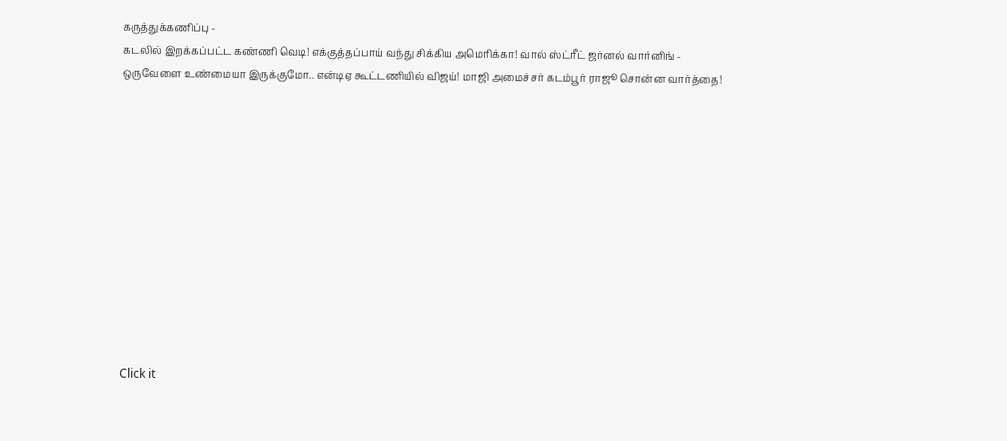கருத்துக்கணிப்பு -
கடலில் இறக்கப்பட்ட கண்ணி வெடி! எக்குத்தப்பாய் வந்து சிக்கிய அமெரிக்கா! வால் ஸ்ட்ரீட் ஜர்னல் வார்னிங் -
ஒருவேளை உண்மையா இருக்குமோ.. என்டிஏ கூட்டணியில் விஜய்! மாஜி அமைச்சர் கடம்பூர் ராஜூ சொன்ன வார்த்தை!












Click it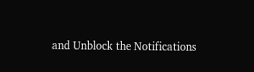and Unblock the Notifications